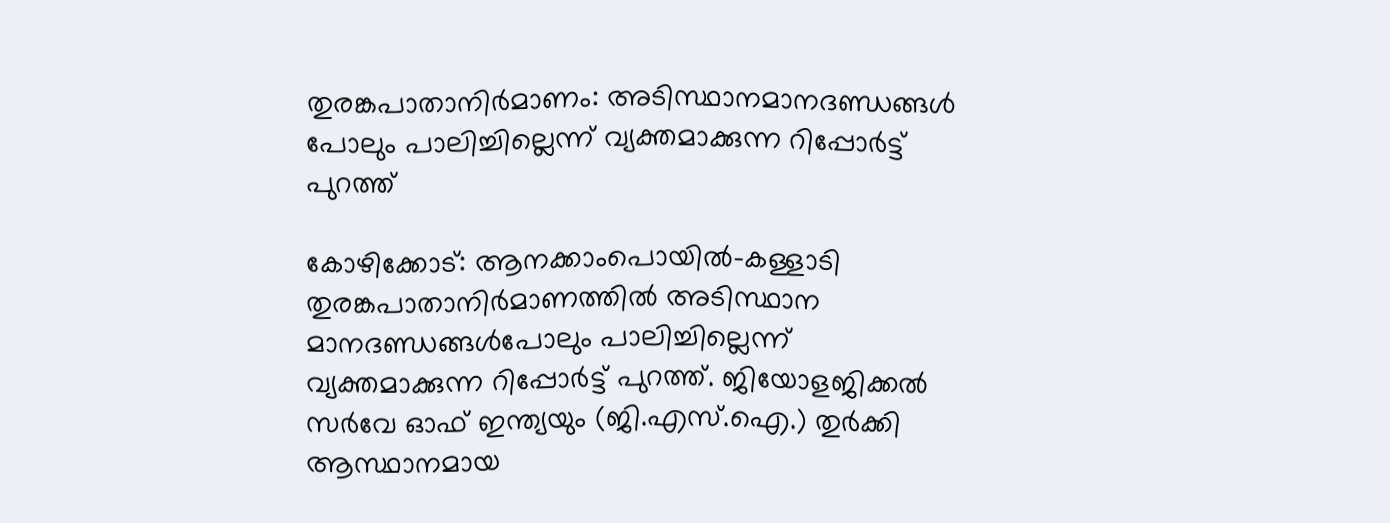തുരങ്കപാതാനിർമാണം: അടിസ്ഥാനമാനദണ്ഡങ്ങൾ പോലും പാലിച്ചില്ലെന്ന് വ്യക്തമാക്കുന്ന റിപ്പോർട്ട് പുറത്ത്

കോഴിക്കോട്: ആനക്കാംപൊയിൽ-കള്ളാടി തുരങ്കപാതാനിർമാണത്തിൽ അടിസ്ഥാന മാനദണ്ഡങ്ങൾപോലും പാലിച്ചില്ലെന്ന് വ്യക്തമാക്കുന്ന റിപ്പോർട്ട് പുറത്ത്. ജിയോളജിക്കൽ സർവേ ഓഫ് ഇന്ത്യയും (ജി.എസ്.ഐ.) തുർക്കി ആസ്ഥാനമായ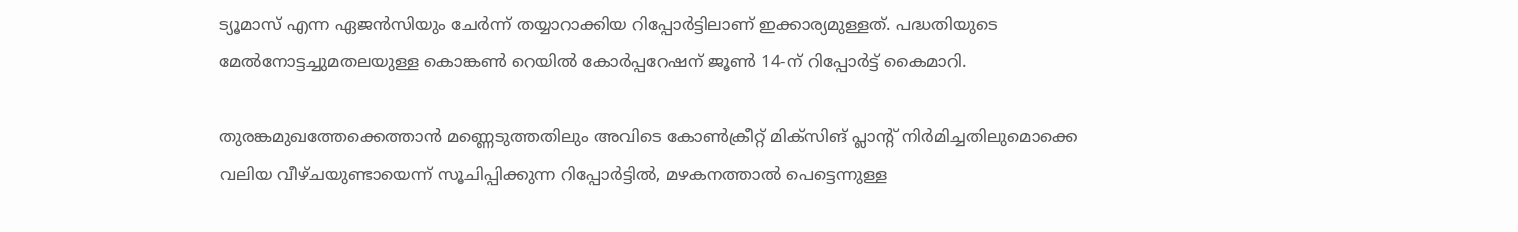ട്യൂമാസ് എന്ന ഏജൻസിയും ചേർന്ന് തയ്യാറാക്കിയ റിപ്പോർട്ടിലാണ് ഇക്കാര്യമുള്ളത്. പദ്ധതിയുടെ മേൽനോട്ടച്ചുമതലയുള്ള കൊങ്കൺ റെയിൽ കോർപ്പറേഷന് ജൂൺ 14-ന് റിപ്പോർട്ട് കൈമാറി.

തുരങ്കമുഖത്തേക്കെത്താൻ മണ്ണെടുത്തതിലും അവിടെ കോൺക്രീറ്റ് മിക്‌സിങ് പ്ലാന്റ് നിർമിച്ചതിലുമൊക്കെ വലിയ വീഴ്ചയുണ്ടായെന്ന് സൂചിപ്പിക്കുന്ന റിപ്പോർട്ടിൽ, മഴകനത്താൽ പെട്ടെന്നുള്ള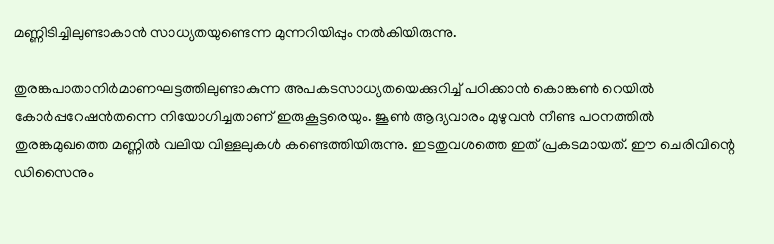മണ്ണിടിച്ചിലുണ്ടാകാൻ സാധ്യതയുണ്ടെന്ന മുന്നറിയിപ്പും നൽകിയിരുന്നു.

തുരങ്കപാതാനിർമാണഘട്ടത്തിലുണ്ടാകുന്ന അപകടസാധ്യതയെക്കുറിച്ച് പഠിക്കാൻ കൊങ്കൺ റെയിൽ കോർപ്പറേഷൻതന്നെ നിയോഗിച്ചതാണ് ഇരുകൂട്ടരെയും. ജൂൺ ആദ്യവാരം മുഴുവൻ നീണ്ട പഠനത്തിൽ തുരങ്കമുഖത്തെ മണ്ണിൽ വലിയ വിള്ളലുകൾ കണ്ടെത്തിയിരുന്നു. ഇടതുവശത്തെ ഇത് പ്രകടമായത്. ഈ ചെരിവിന്റെ ഡിസൈനും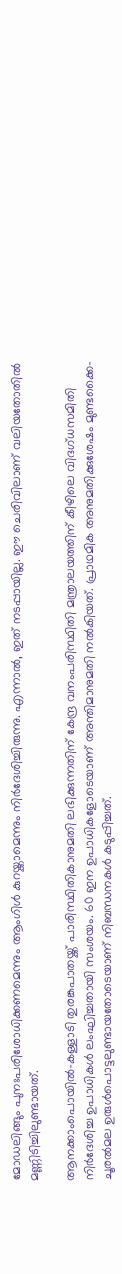മോഡലിങ്ങും പുനഃപരിശോധിക്കണമെന്നും ആംഗിൾ കുറയ്ക്കാമെന്നും നിർദേശിച്ചിരുന്നു. എന്നാൽ, ഇത് നടപ്പായില്ല. ഈ ചെരിവിലാണ് വലിയതോതിൽ മണ്ണിടിച്ചിലുണ്ടായത്.

ആനക്കാംപൊയിൽ-കള്ളാടി തുരങ്കപാതയ്ക്ക് പാരിസ്ഥിതികാനുമതി ലഭിക്കുന്നതിന് കേന്ദ്ര വനംപരിസ്ഥിതി മന്ത്രാലയത്തിന് കീഴിലെ വിദഗ്ധസമിതി നിർദേശിച്ച ഉപാധികൾ ലംഘിച്ചതായി സംശയം. 60 ഇന ഉപാധികളോടെയാണ് അന്തിമാനുമതി നൽകിയത്. പ്രാഥമിക അനുമതിക്കുശേഷം മുണ്ടക്കൈ-ചൂരൽമല ഉരുൾപൊട്ടലുണ്ടായതോടെയാണ് നിബന്ധനകൾ കടുപ്പിച്ചത്.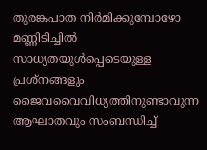തുരങ്കപാത നിർമിക്കുമ്പോഴോ മണ്ണിടിച്ചിൽ സാധ്യതയുൾപ്പെടെയുള്ള പ്രശ്‌നങ്ങളും ജൈവവൈവിധ്യത്തിനുണ്ടാവുന്ന ആഘാതവും സംബന്ധിച്ച്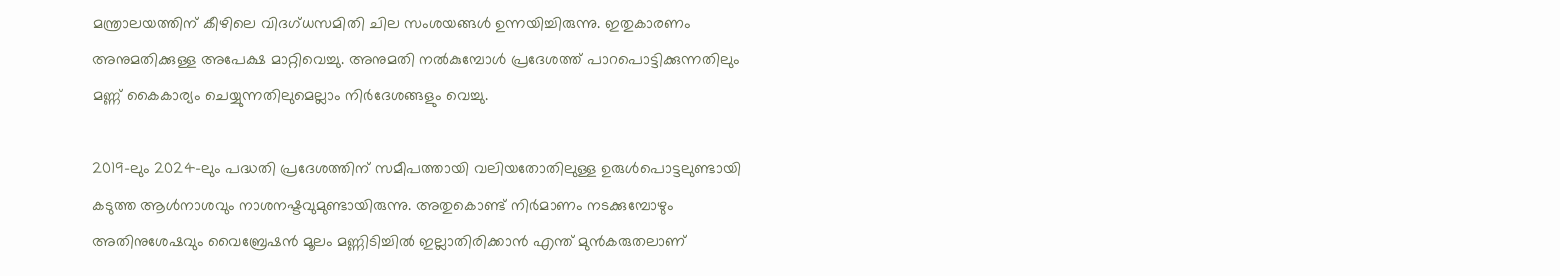മന്ത്രാലയത്തിന് കീഴിലെ വിദഗ്ധസമിതി ചില സംശയങ്ങൾ ഉന്നയിച്ചിരുന്നു. ഇതുകാരണം അനുമതിക്കുള്ള അപേക്ഷ മാറ്റിവെച്ചു. അനുമതി നൽകുമ്പോൾ പ്രദേശത്ത് പാറപൊട്ടിക്കുന്നതിലും മണ്ണ് കൈകാര്യം ചെയ്യുന്നതിലുമെല്ലാം നിർദേശങ്ങളും വെച്ചു.

2019-ലും 2024-ലും പദ്ധതി പ്രദേശത്തിന് സമീപത്തായി വലിയതോതിലുള്ള ഉരുൾപൊട്ടലുണ്ടായി കടുത്ത ആൾനാശവും നാശനഷ്ടവുമുണ്ടായിരുന്നു. അതുകൊണ്ട് നിർമാണം നടക്കുമ്പോഴും അതിനുശേഷവും വൈബ്രേഷൻ മൂലം മണ്ണിടിച്ചിൽ ഇല്ലാതിരിക്കാൻ എന്ത് മുൻകരുതലാണ്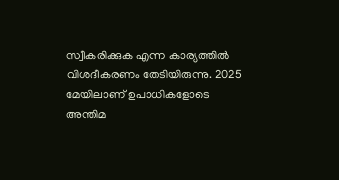സ്വീകരിക്കുക എന്ന കാര്യത്തിൽ വിശദീകരണം തേടിയിരുന്നു. 2025 മേയിലാണ് ഉപാധികളോടെ അന്തിമ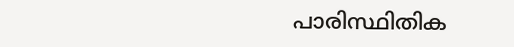പാരിസ്ഥിതിക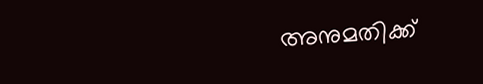അനുമതിക്ക്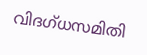വിദഗ്ധസമിതി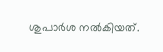ശുപാർശ നൽകിയത്.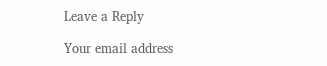Leave a Reply

Your email address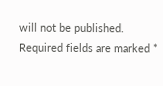will not be published. Required fields are marked *